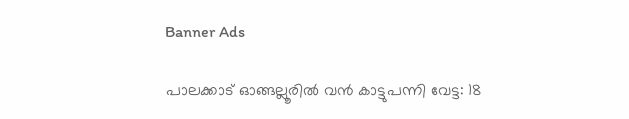Banner Ads

പാലക്കാട് ഓങ്ങല്ലൂരിൽ വൻ കാട്ടുപന്നി വേട്ട: 18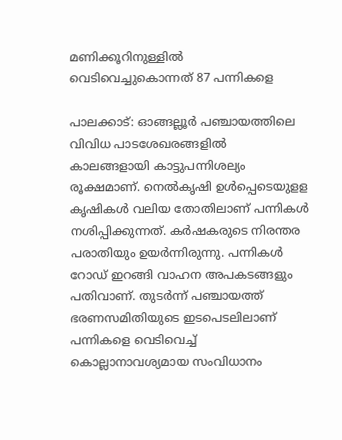മണിക്കൂറിനുള്ളിൽ വെടിവെച്ചുകൊന്നത് 87 പന്നികളെ

പാലക്കാട്: ഓങ്ങല്ലൂർ പഞ്ചായത്തിലെ വിവിധ പാടശേഖരങ്ങളിൽ കാലങ്ങളായി കാട്ടുപന്നിശല്യം രൂക്ഷമാണ്. നെൽകൃഷി ഉൾപ്പെടെയുളള കൃഷികൾ വലിയ തോതിലാണ് പന്നികൾ നശിപ്പിക്കുന്നത്. കർഷകരുടെ നിരന്തര പരാതിയും ഉയർന്നിരുന്നു. പന്നികൾ റോഡ് ഇറങ്ങി വാഹന അപകടങ്ങളും പതിവാണ്. തുടർന്ന് പഞ്ചായത്ത് ഭരണസമിതിയുടെ ഇടപെടലിലാണ് പന്നികളെ വെടിവെച്ച് കൊല്ലാനാവശ്യമായ സംവിധാനം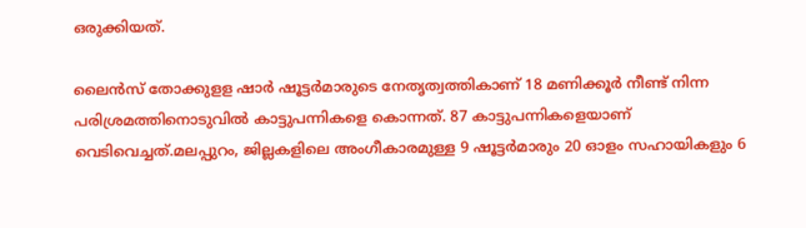ഒരുക്കിയത്.

ലൈൻസ് തോക്കുളള ഷാർ ഷൂട്ടർമാരുടെ നേതൃത്വത്തികാണ് 18 മണിക്കൂർ നീണ്ട് നിന്ന പരിശ്രമത്തിനൊടുവിൽ കാട്ടുപന്നികളെ കൊന്നത്. 87 കാട്ടുപന്നികളെയാണ് വെടിവെച്ചത്.മലപ്പുറം, ജില്ലകളിലെ അംഗീകാരമുള്ള 9 ഷൂട്ടർമാരും 20 ഓളം സഹായികളും 6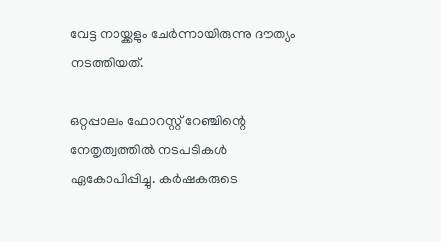വേട്ട നായ്ക്കളും ചേർന്നായിരുന്നു ദൗത്യം നടത്തിയത്.

ഒറ്റപ്പാലം ഫോറസ്റ്റ് റേഞ്ചിന്റെ നേതൃത്വത്തിൽ നടപടികൾ ഏകോപിപ്പിച്ചു. കർഷകരുടെ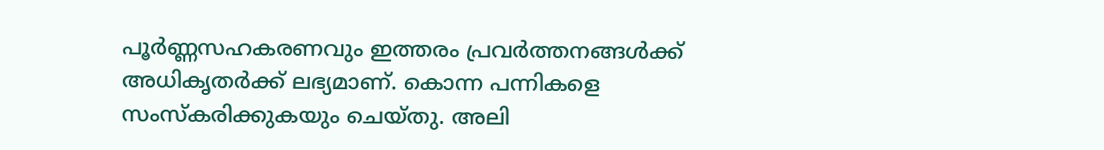പൂർണ്ണസഹകരണവും ഇത്തരം പ്രവർത്തനങ്ങൾക്ക് അധികൃതർക്ക് ലഭ്യമാണ്. കൊന്ന പന്നികളെ സംസ്‌കരിക്കുകയും ചെയ്തു. അലി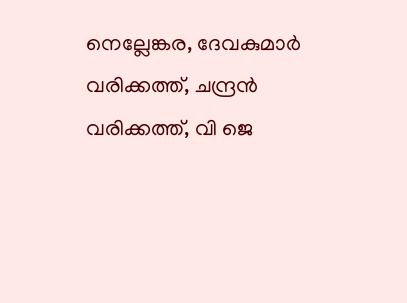നെല്ലേങ്കര, ദേവകുമാർ വരിക്കത്ത്, ചന്ദ്രൻ വരിക്കത്ത്, വി ജെ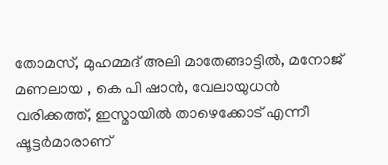തോമസ്, മുഹമ്മദ് അലി മാതേങ്ങാട്ടിൽ, മനോജ് മണലായ , കെ പി ഷാൻ, വേലായുധൻ വരിക്കത്ത്, ഇസ്മായിൽ താഴെക്കോട് എന്നീ ഷൂട്ടർമാരാണ്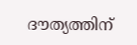ദൗത്യത്തിന്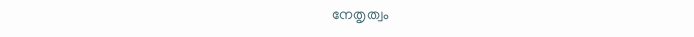നേതൃത്വം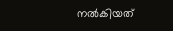നൽകിയത്